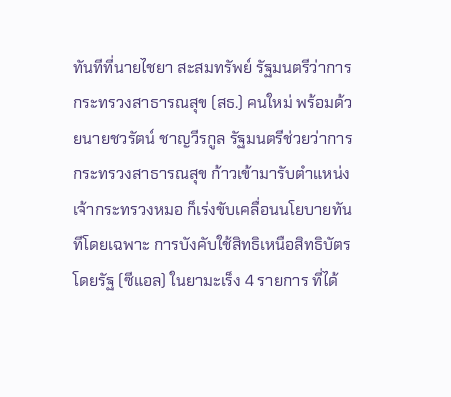ทันทีที่นายไชยา สะสมทรัพย์ รัฐมนตรีว่าการกระทรวงสาธารณสุข (สธ.) คนใหม่ พร้อมด้วยนายชวรัตน์ ชาญวีรกูล รัฐมนตรีช่วยว่าการกระทรวงสาธารณสุข ก้าวเข้ามารับตำแหน่งเจ้ากระทรวงหมอ ก็เร่งขับเคลื่อนนโยบายทันทีโดยเฉพาะ การบังคับใช้สิทธิเหนือสิทธิบัตรโดยรัฐ (ซีแอล) ในยามะเร็ง 4 รายการ ที่ได้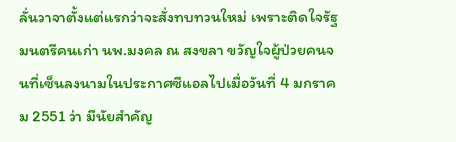ลั่นวาจาตั้งแต่แรกว่าจะสั่งทบทวนใหม่ เพราะติดใจรัฐมนตรีคนเก่า นพ.มงคล ณ สงขลา ขวัญใจผู้ป่วยคนจนที่เซ็นลงนามในประกาศซีแอลไปเมื่อวันที่ 4 มกราคม 2551 ว่า มีนัยสำคัญ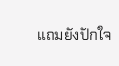แถมยังปักใจ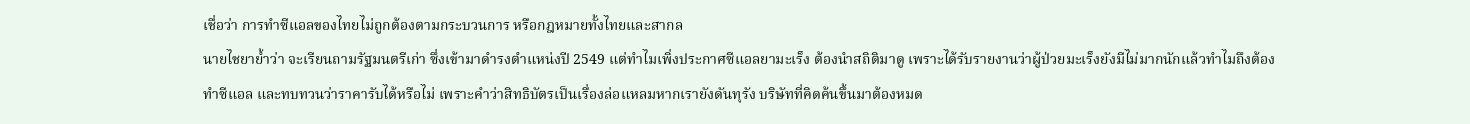เชื่อว่า การทำซีแอลของไทยไม่ถูกต้องตามกระบวนการ หรือกฎหมายทั้งไทยและสากล
นายไชยาย้ำว่า จะเรียนถามรัฐมนตรีเก่า ซึ่งเข้ามาดำรงตำแหน่งปี 2549 แต่ทำไมเพิ่งประกาศซีแอลยามะเร็ง ต้องนำสถิติมาดู เพราะได้รับรายงานว่าผู้ป่วยมะเร็งยังมีไม่มากนักแล้วทำไมถึงต้องทำซีแอล และทบทวนว่าราคารับได้หรือไม่ เพราะคำว่าสิทธิบัตรเป็นเรื่องล่อแหลมหากเรายังดันทุรัง บริษัทที่คิดค้นขึ้นมาต้องหมด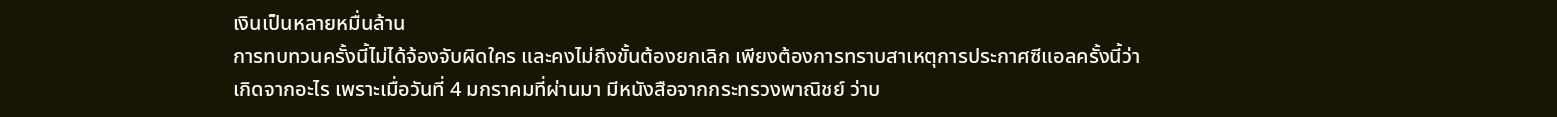เงินเป็นหลายหมื่นล้าน
การทบทวนครั้งนี้ไม่ได้จ้องจับผิดใคร และคงไม่ถึงขั้นต้องยกเลิก เพียงต้องการทราบสาเหตุการประกาศซีแอลครั้งนี้ว่าเกิดจากอะไร เพราะเมื่อวันที่ 4 มกราคมที่ผ่านมา มีหนังสือจากกระทรวงพาณิชย์ ว่าบ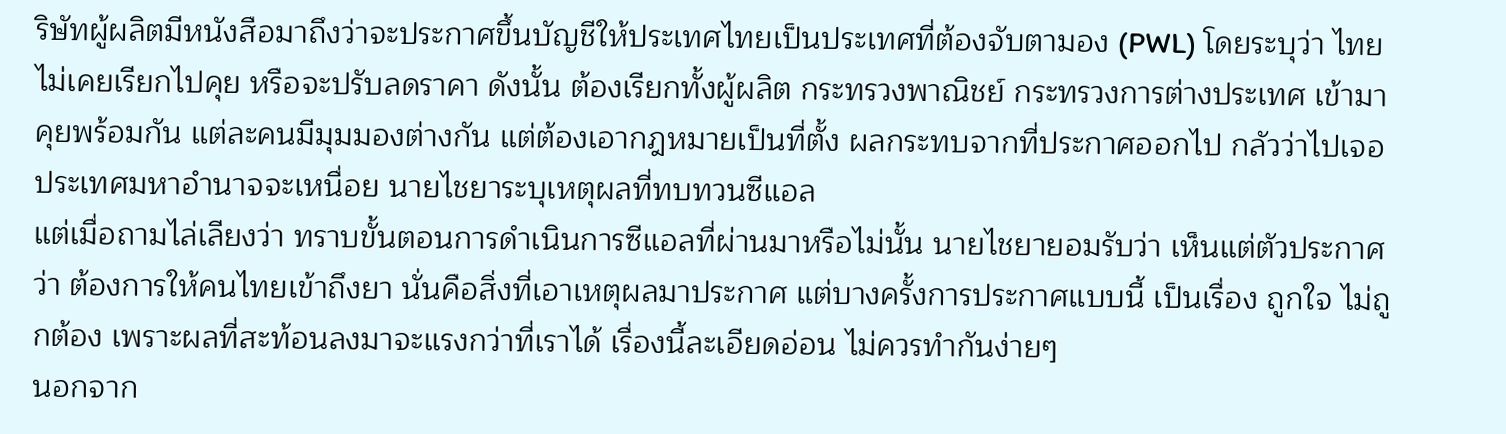ริษัทผู้ผลิตมีหนังสือมาถึงว่าจะประกาศขึ้นบัญชีให้ประเทศไทยเป็นประเทศที่ต้องจับตามอง (PWL) โดยระบุว่า ไทยไม่เคยเรียกไปคุย หรือจะปรับลดราคา ดังนั้น ต้องเรียกทั้งผู้ผลิต กระทรวงพาณิชย์ กระทรวงการต่างประเทศ เข้ามาคุยพร้อมกัน แต่ละคนมีมุมมองต่างกัน แต่ต้องเอากฎหมายเป็นที่ตั้ง ผลกระทบจากที่ประกาศออกไป กลัวว่าไปเจอประเทศมหาอำนาจจะเหนื่อย นายไชยาระบุเหตุผลที่ทบทวนซีแอล
แต่เมื่อถามไล่เลียงว่า ทราบขั้นตอนการดำเนินการซีแอลที่ผ่านมาหรือไม่นั้น นายไชยายอมรับว่า เห็นแต่ตัวประกาศว่า ต้องการให้คนไทยเข้าถึงยา นั่นคือสิ่งที่เอาเหตุผลมาประกาศ แต่บางครั้งการประกาศแบบนี้ เป็นเรื่อง ถูกใจ ไม่ถูกต้อง เพราะผลที่สะท้อนลงมาจะแรงกว่าที่เราได้ เรื่องนี้ละเอียดอ่อน ไม่ควรทำกันง่ายๆ
นอกจาก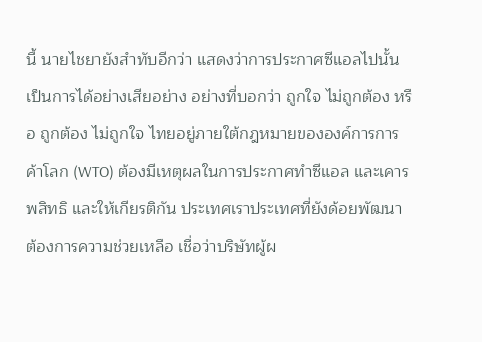นี้ นายไชยายังสำทับอีกว่า แสดงว่าการประกาศซีแอลไปนั้น เป็นการได้อย่างเสียอย่าง อย่างที่บอกว่า ถูกใจ ไม่ถูกต้อง หรือ ถูกต้อง ไม่ถูกใจ ไทยอยู่ภายใต้กฎหมายขององค์การการค้าโลก (WTO) ต้องมีเหตุผลในการประกาศทำซีแอล และเคารพสิทธิ และให้เกียรติกัน ประเทศเราประเทศที่ยังด้อยพัฒนา ต้องการความช่วยเหลือ เชื่อว่าบริษัทผู้ผ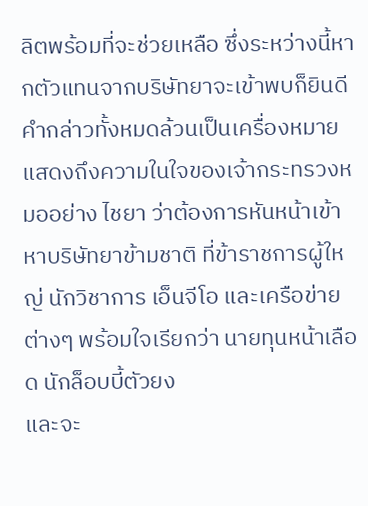ลิตพร้อมที่จะช่วยเหลือ ซึ่งระหว่างนี้หากตัวแทนจากบริษัทยาจะเข้าพบก็ยินดี
คำกล่าวทั้งหมดล้วนเป็นเครื่องหมายแสดงถึงความในใจของเจ้ากระทรวงหมออย่าง ไชยา ว่าต้องการหันหน้าเข้าหาบริษัทยาข้ามชาติ ที่ข้าราชการผู้ใหญ่ นักวิชาการ เอ็นจีโอ และเครือข่ายต่างๆ พร้อมใจเรียกว่า นายทุนหน้าเลือด นักล็อบบี้ตัวยง
และจะ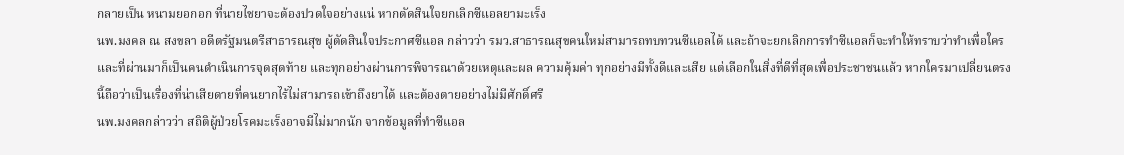กลายเป็น หนามยอกอก ที่นายไชยาจะต้องปวดใจอย่างแน่ หากตัดสินใจยกเลิกซีแอลยามะเร็ง
นพ.มงคล ณ สงขลา อดีตรัฐมนตรีสาธารณสุข ผู้ตัดสินใจประกาศซีแอล กล่าวว่า รมว.สาธารณสุขคนใหม่สามารถทบทวนซีแอลได้ และถ้าจะยกเลิกการทำซีแอลก็จะทำให้ทราบว่าทำเพื่อใคร และที่ผ่านมาก็เป็นคนดำเนินการจุดสุดท้าย และทุกอย่างผ่านการพิจารณาด้วยเหตุและผล ความคุ้มค่า ทุกอย่างมีทั้งดีและเสีย แต่เลือกในสิ่งที่ดีที่สุดเพื่อประชาชนแล้ว หากใครมาเปลี่ยนตรงนี้ถือว่าเป็นเรื่องที่น่าเสียดายที่คนยากไร้ไม่สามารถเข้าถึงยาได้ และต้องตายอย่างไม่มีศักดิ์ศรี
นพ.มงคลกล่าวว่า สถิติผู้ป่วยโรคมะเร็งอาจมีไม่มากนัก จากข้อมูลที่ทำซีแอล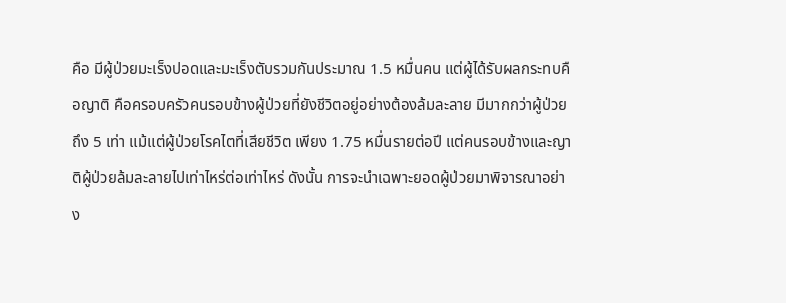คือ มีผู้ป่วยมะเร็งปอดและมะเร็งตับรวมกันประมาณ 1.5 หมื่นคน แต่ผู้ได้รับผลกระทบคือญาติ คือครอบครัวคนรอบข้างผู้ป่วยที่ยังชีวิตอยู่อย่างต้องล้มละลาย มีมากกว่าผู้ป่วยถึง 5 เท่า แม้แต่ผู้ป่วยโรคไตที่เสียชีวิต เพียง 1.75 หมื่นรายต่อปี แต่คนรอบข้างและญาติผู้ป่วยล้มละลายไปเท่าไหร่ต่อเท่าไหร่ ดังนั้น การจะนำเฉพาะยอดผู้ป่วยมาพิจารณาอย่าง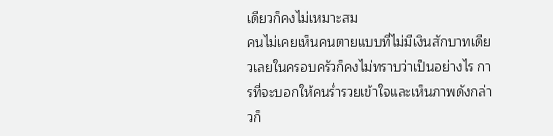เดียวก็คงไม่เหมาะสม
คนไม่เคยเห็นคนตายแบบที่ไม่มีเงินสักบาทเดียวเลยในครอบครัวก็คงไม่ทราบว่าเป็นอย่างไร การที่จะบอกให้คนร่ำรวยเข้าใจและเห็นภาพดังกล่าวก็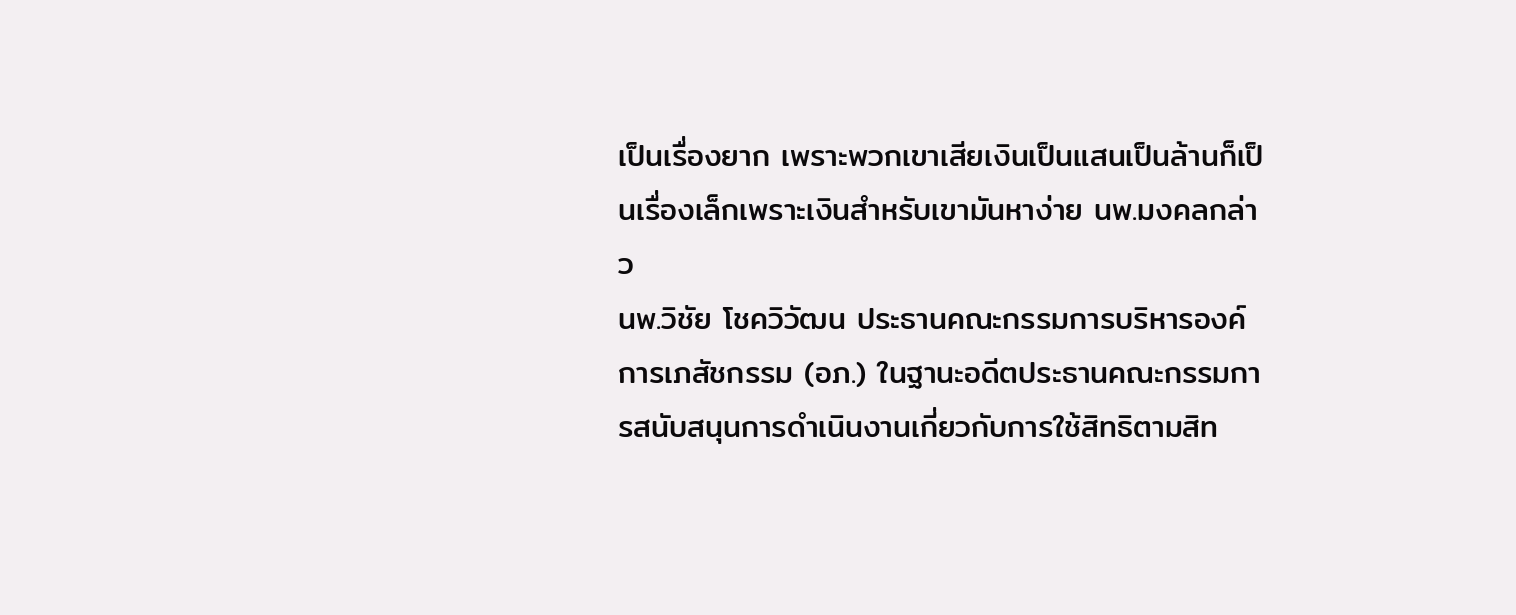เป็นเรื่องยาก เพราะพวกเขาเสียเงินเป็นแสนเป็นล้านก็เป็นเรื่องเล็กเพราะเงินสำหรับเขามันหาง่าย นพ.มงคลกล่าว
นพ.วิชัย โชควิวัฒน ประธานคณะกรรมการบริหารองค์การเภสัชกรรม (อภ.) ในฐานะอดีตประธานคณะกรรมการสนับสนุนการดำเนินงานเกี่ยวกับการใช้สิทธิตามสิท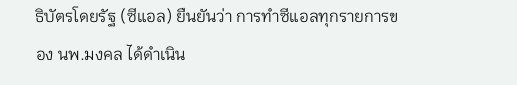ธิบัตรโดยรัฐ (ซีแอล) ยืนยันว่า การทำซีแอลทุกรายการของ นพ.มงคล ได้ดำเนิน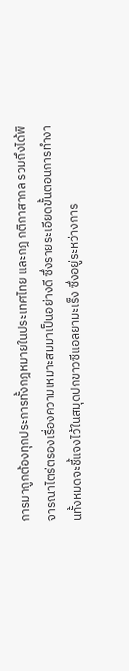การมาถูกต้องทุกประการทั้งกฎหมายในประเทศไทย และกฎ กติกาสากล รวมถึงได้พิจารณาไตร่ตรองเรื่องความเหมาะสมมาเป็นอย่างดี ซึ่งรายระเอียดขั้นตอนการทำงานทั้งหมดจะชี้แจงไว้ในสมุดปกขาวซีแอลยามะเร็ง ซึ่งอยู่ระหว่างการ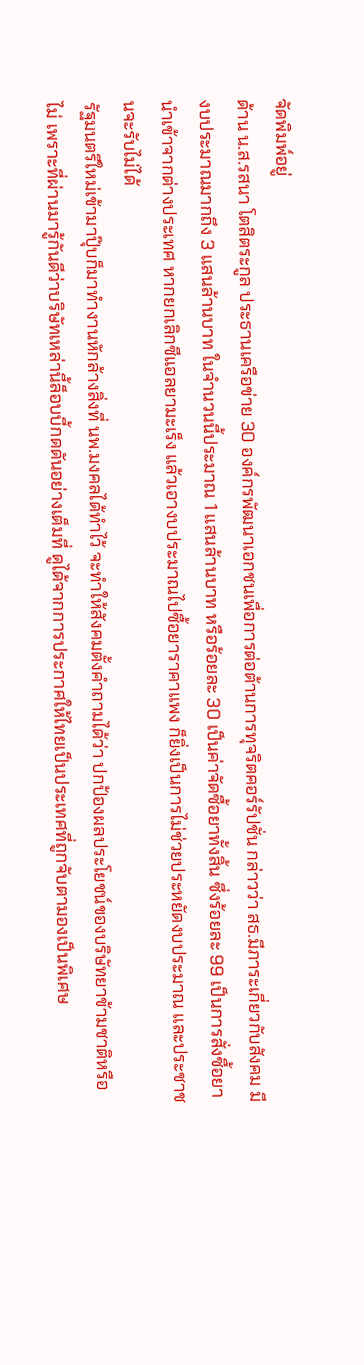จัดพิมพ์อยู่
ด้าน น.ส.รสนา โตสิตระกูล ประธานเครือข่าย 30 องค์กรพัฒนาเอกชนเพื่อการต่อต้านการทุจริตคอร์รัปชั่น กล่าวว่า สธ.มีภาระเกี่ยวกับสังคม มีงบประมาณมากถึง 3 แสนล้านบาท ในจำนวนนี้ประมาณ 1 แสนล้านบาท หรือร้อยละ 30 เป็นค่าจัดซื้อยาทั้งสิ้น ซึ่งร้อยละ 99 เป็นการสั่งซื้อยานำเข้าจากต่างประเทศ หากยกเลิกซีแอลยามะเร็ง แล้วเอางบประมาณไปซื้อยาราคาแพง ก็ยิ่งเป็นการไม่ช่วยประหยัดงบประมาณ และประชาชนจะรับไม่ได้
รัฐมนตรีใหม่เข้ามาปุ๊บก็มาทำงานหักล้างสิ่งที่ นพ.มงคลได้ทำไว้ จะทำให้สังคมตั้งคำถามได้ว่า ปกป้องผลประโยชน์ของบริษัทยาข้ามชาติหรือไม่ เพราะที่ผ่านมารู้กันดีว่าบริษัทเหล่านี้ล็อบบี้กดดันอย่างเต็มที่ ดูได้จากการประกาศให้ไทยเป็นประเทศที่ถูกจับตามองเป็นพิเศษ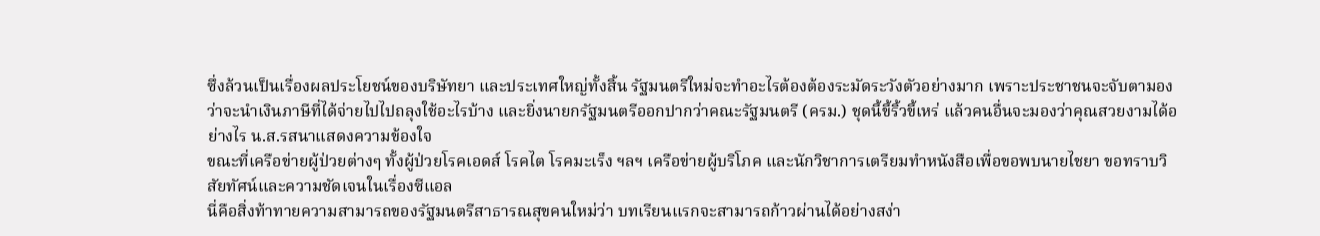ซึ่งล้วนเป็นเรื่องผลประโยชน์ของบริษัทยา และประเทศใหญ่ทั้งสิ้น รัฐมนตรีใหม่จะทำอะไรต้องต้องระมัดระวังตัวอย่างมาก เพราะประชาชนจะจับตามอง ว่าจะนำเงินภาษีที่ได้จ่ายไปไปถลุงใช้อะไรบ้าง และยิ่งนายกรัฐมนตรีออกปากว่าคณะรัฐมนตรี (ครม.) ชุดนี้ขี้ริ้วขี้เหร่ แล้วคนอื่นจะมองว่าคุณสวยงามได้อย่างไร น.ส.รสนาแสดงความข้องใจ
ขณะที่เครือข่ายผู้ป่วยต่างๆ ทั้งผู้ป่วยโรคเอดส์ โรคไต โรคมะเร็ง ฯลฯ เครือข่ายผู้บริโภค และนักวิชาการเตรียมทำหนังสือเพื่อขอพบนายไชยา ขอทราบวิสัยทัศน์และความชัดเจนในเรื่องซีแอล
นี่คือสิ่งท้าทายความสามารถของรัฐมนตรีสาธารณสุขคนใหม่ว่า บทเรียนแรกจะสามารถก้าวผ่านได้อย่างสง่า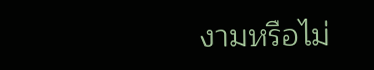งามหรือไม่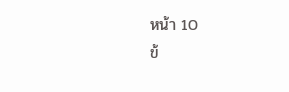หน้า 10
ข้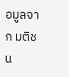อมูลจาก มติชน